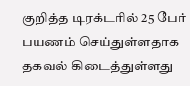குறித்த டிரக்டரில் 25 பேர் பயணம் செய்துள்ளதாக தகவல் கிடைத்துள்ளது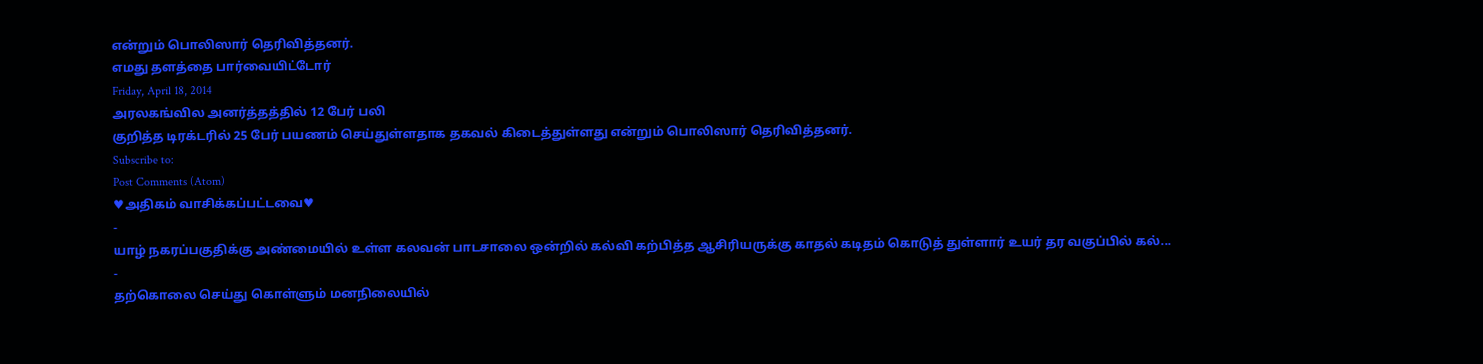என்றும் பொலிஸார் தெரிவித்தனர்.
எமது தளத்தை பார்வையிட்டோர்
Friday, April 18, 2014
அரலகங்வில அனர்த்தத்தில் 12 பேர் பலி
குறித்த டிரக்டரில் 25 பேர் பயணம் செய்துள்ளதாக தகவல் கிடைத்துள்ளது என்றும் பொலிஸார் தெரிவித்தனர்.
Subscribe to:
Post Comments (Atom)
♥அதிகம் வாசிக்கப்பட்டவை♥
-
யாழ் நகரப்பகுதிக்கு அண்மையில் உள்ள கலவன் பாடசாலை ஒன்றில் கல்வி கற்பித்த ஆசிரியருக்கு காதல் கடிதம் கொடுத் துள்ளார் உயர் தர வகுப்பில் கல்...
-
தற்கொலை செய்து கொள்ளும் மனநிலையில்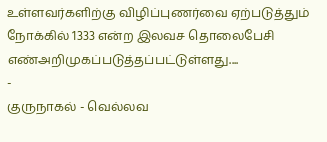உள்ளவர்களிற்கு விழிப்புணர்வை ஏற்படுத்தும் நோக்கில் 1333 என்ற இலவச தொலைபேசி எண்அறிமுகப்படுத்தப்பட்டுள்ளது....
-
குருநாகல் - வெல்லவ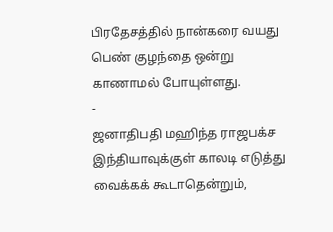பிரதேசத்தில் நான்கரை வயது பெண் குழந்தை ஒன்று காணாமல் போயுள்ளது.
-
ஜனாதிபதி மஹிந்த ராஜபக்ச இந்தியாவுக்குள் காலடி எடுத்து வைக்கக் கூடாதென்றும்,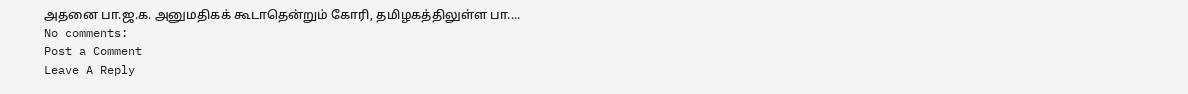அதனை பா.ஜ.க. அனுமதிகக் கூடாதென்றும் கோரி, தமிழகத்திலுள்ள பா....
No comments:
Post a Comment
Leave A Reply